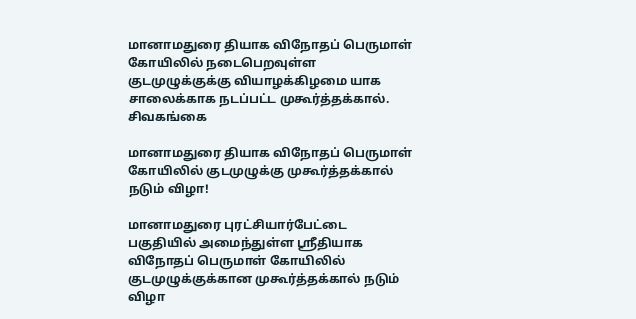மானாமதுரை தியாக விநோதப் பெருமாள் கோயிலில் நடைபெறவுள்ள குடமுழுக்குக்கு வியாழக்கிழமை யாக சாலைக்காக நடப்பட்ட முகூர்த்தக்கால்.
சிவகங்கை

மானாமதுரை தியாக விநோதப் பெருமாள் கோயிலில் குடமுழுக்கு முகூர்த்தக்கால் நடும் விழா!

மானாமதுரை புரட்சியார்பேட்டை பகுதியில் அமைந்துள்ள ஸ்ரீதியாக விநோதப் பெருமாள் கோயிலில் குடமுழுக்குக்கான முகூர்த்தக்கால் நடும் விழா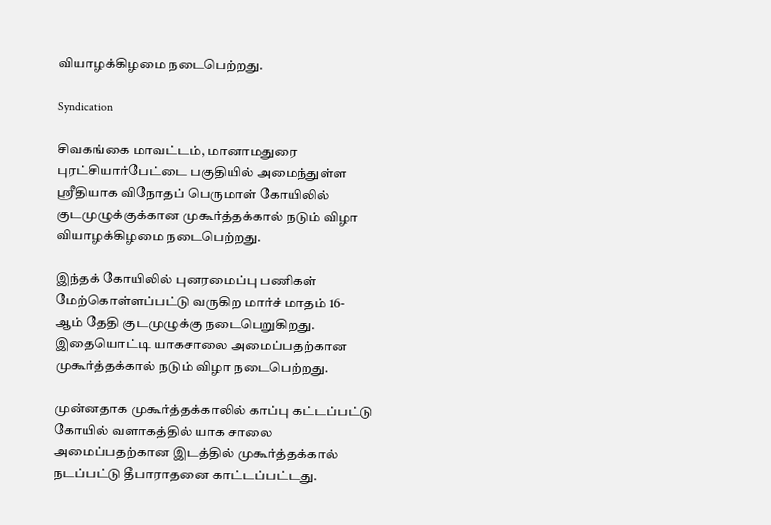வியாழக்கிழமை நடைபெற்றது.

Syndication

சிவகங்கை மாவட்டம், மானாமதுரை புரட்சியார்பேட்டை பகுதியில் அமைந்துள்ள ஸ்ரீதியாக விநோதப் பெருமாள் கோயிலில் குடமுழுக்குக்கான முகூர்த்தக்கால் நடும் விழா வியாழக்கிழமை நடைபெற்றது.

இந்தக் கோயிலில் புனரமைப்பு பணிகள் மேற்கொள்ளப்பட்டு வருகிற மார்ச் மாதம் 16- ஆம் தேதி குடமுழுக்கு நடைபெறுகிறது. இதையொட்டி யாகசாலை அமைப்பதற்கான முகூர்த்தக்கால் நடும் விழா நடைபெற்றது.

முன்னதாக முகூர்த்தக்காலில் காப்பு கட்டப்பட்டு கோயில் வளாகத்தில் யாக சாலை அமைப்பதற்கான இடத்தில் முகூர்த்தக்கால் நடப்பட்டு தீபாராதனை காட்டப்பட்டது.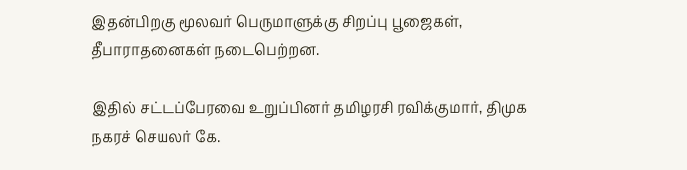இதன்பிறகு மூலவர் பெருமாளுக்கு சிறப்பு பூஜைகள், தீபாராதனைகள் நடைபெற்றன.

இதில் சட்டப்பேரவை உறுப்பினர் தமிழரசி ரவிக்குமார், திமுக நகரச் செயலர் கே.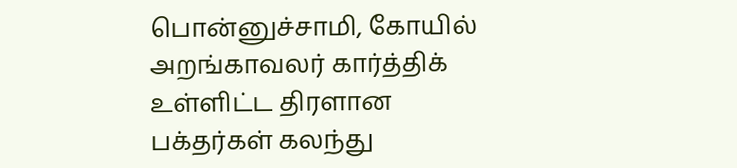பொன்னுச்சாமி, கோயில் அறங்காவலர் கார்த்திக் உள்ளிட்ட திரளான பக்தர்கள் கலந்து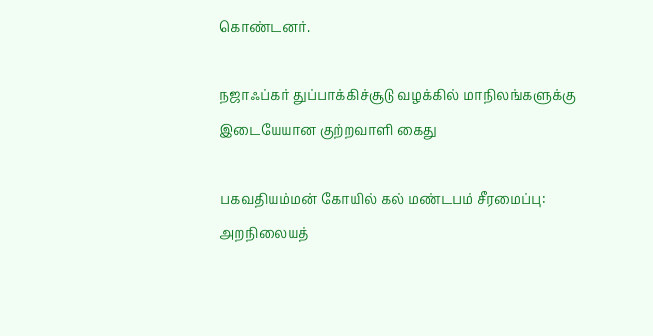கொண்டனர்.

நஜாஃப்கர் துப்பாக்கிச்சூடு வழக்கில் மாநிலங்களுக்கு இடையேயான குற்றவாளி கைது

பகவதியம்மன் கோயில் கல் மண்டபம் சீரமைப்பு: அறநிலையத்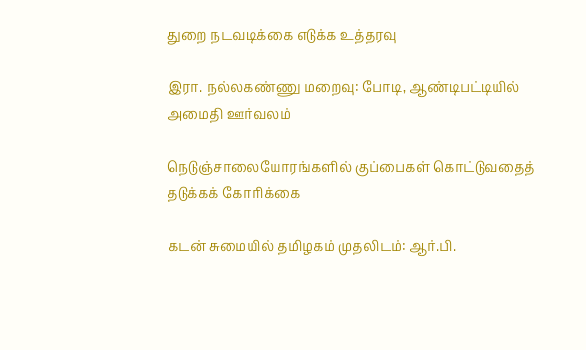துறை நடவடிக்கை எடுக்க உத்தரவு

இரா. நல்லகண்ணு மறைவு: போடி, ஆண்டிபட்டியில் அமைதி ஊர்வலம்

நெடுஞ்சாலையோரங்களில் குப்பைகள் கொட்டுவதைத் தடுக்கக் கோரிக்கை

கடன் சுமையில் தமிழகம் முதலிடம்: ஆர்.பி.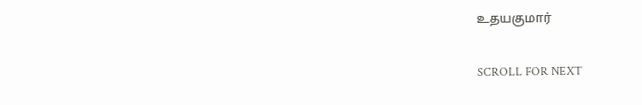உதயகுமார்

SCROLL FOR NEXT